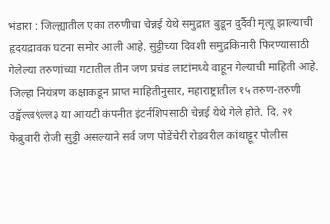भंडारा : जिल्ह्यातील एका तरुणीचा चेन्नई येथे समुद्रात बुडून दुर्दैवी मृत्यू झाल्याची हृदयद्रावक घटना समोर आली आहे. सुट्टीच्या दिवशी समुद्रकिनारी फिरण्यासाठी गेलेल्या तरुणांच्या गटातील तीन जण प्रचंड लाटांमध्ये वाहून गेल्याची माहिती आहे. जिल्हा नियंत्रण कक्षाकडून प्राप्त माहितीनुसार, महाराष्ट्रातील १५ तरुण-तरुणी उङ्मॅल्ल्र९ंल्ल३ या आयटी कंपनीत इंटर्नशिपसाठी चेन्नई येथे गेले होते. दि. २१ फेब्रुवारी रोजी सुट्टी असल्याने सर्व जण पोडेंचेरी रोडवरील कांथाट्टूर पोलीस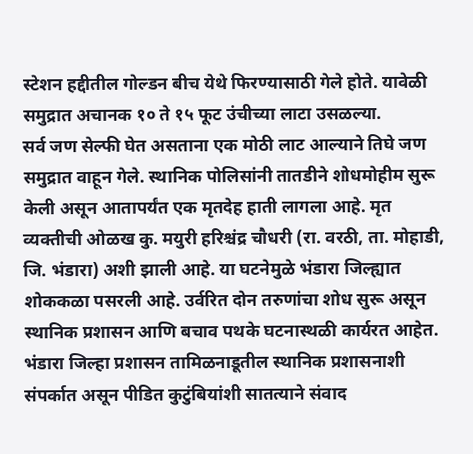स्टेशन हद्दीतील गोल्डन बीच येथे फिरण्यासाठी गेले होते. यावेळी समुद्रात अचानक १० ते १५ फूट उंचीच्या लाटा उसळल्या.
सर्व जण सेल्फी घेत असताना एक मोठी लाट आल्याने तिघे जण समुद्रात वाहून गेले. स्थानिक पोलिसांनी तातडीने शोधमोहीम सुरू केली असून आतापर्यंत एक मृतदेह हाती लागला आहे. मृत व्यक्तीची ओळख कु. मयुरी हरिश्चंद्र चौधरी (रा. वरठी, ता. मोहाडी, जि. भंडारा) अशी झाली आहे. या घटनेमुळे भंडारा जिल्ह्यात शोककळा पसरली आहे. उर्वरित दोन तरुणांचा शोध सुरू असून स्थानिक प्रशासन आणि बचाव पथके घटनास्थळी कार्यरत आहेत. भंडारा जिल्हा प्रशासन तामिळनाडूतील स्थानिक प्रशासनाशी संपर्कात असून पीडित कुटुंबियांशी सातत्याने संवाद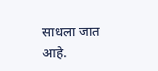साधला जात आहे.